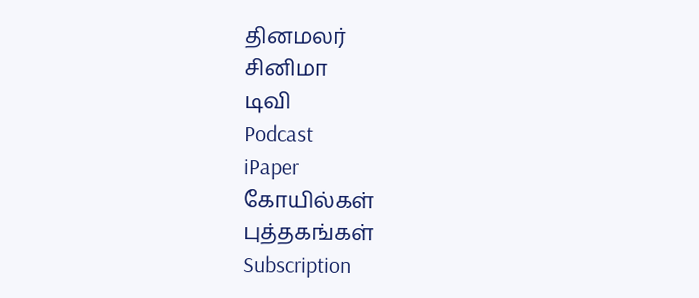தினமலர்
சினிமா
டிவி
Podcast
iPaper
கோயில்கள்
புத்தகங்கள்
Subscription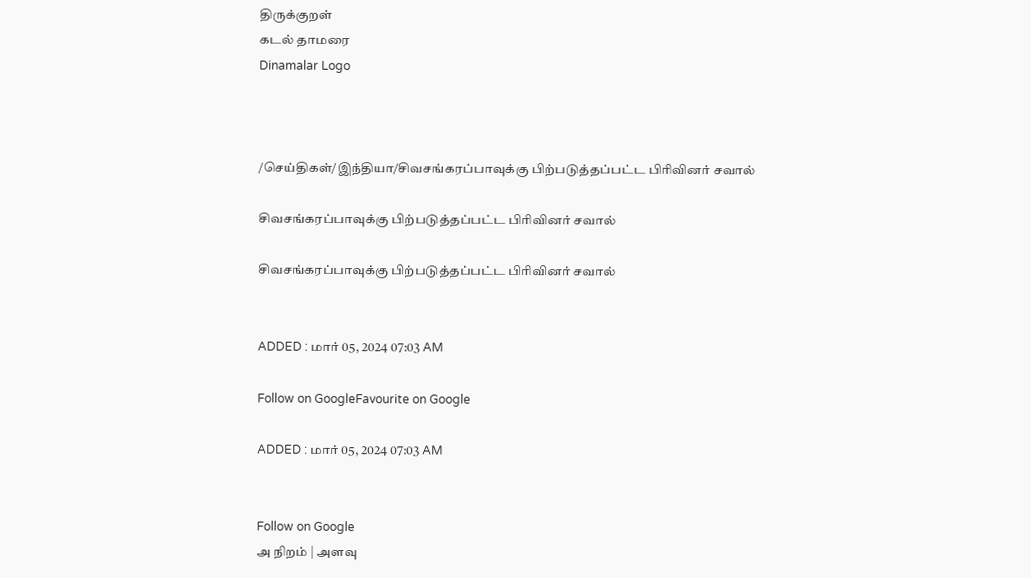திருக்குறள்
கடல் தாமரை
Dinamalar Logo



/செய்திகள்/இந்தியா/சிவசங்கரப்பாவுக்கு பிற்படுத்தப்பட்ட பிரிவினர் சவால்

சிவசங்கரப்பாவுக்கு பிற்படுத்தப்பட்ட பிரிவினர் சவால்

சிவசங்கரப்பாவுக்கு பிற்படுத்தப்பட்ட பிரிவினர் சவால்


ADDED : மார் 05, 2024 07:03 AM

Follow on GoogleFavourite on Google

ADDED : மார் 05, 2024 07:03 AM


Follow on Google
அ நிறம் | அளவு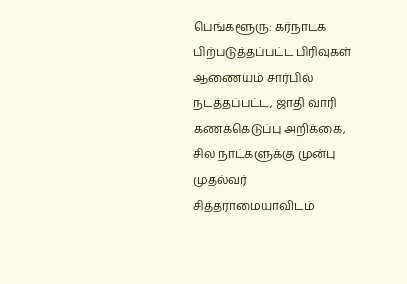பெங்களூரு: கர்நாடக பிற்படுத்தப்பட்ட பிரிவுகள் ஆணையம் சார்பில் நடத்தப்பட்ட, ஜாதி வாரி கணக்கெடுப்பு அறிக்கை, சில நாட்களுக்கு முன்பு முதல்வர் சித்தராமையாவிடம்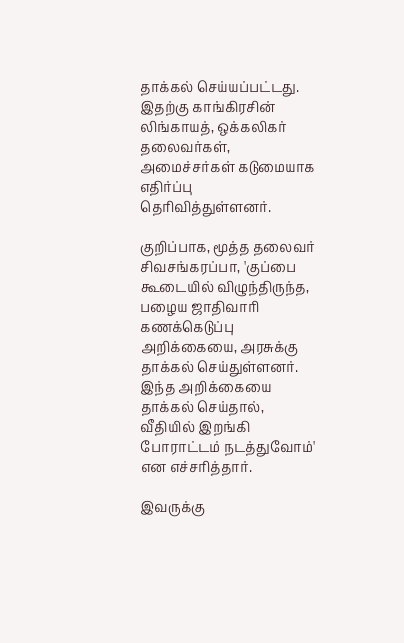தாக்கல் செய்யப்பட்டது. இதற்கு காங்கிரசின் லிங்காயத், ஒக்கலிகர் தலைவர்கள், அமைச்சர்கள் கடுமையாக எதிர்ப்பு தெரிவித்துள்ளனர்.

குறிப்பாக, மூத்த தலைவர் சிவசங்கரப்பா, 'குப்பை கூடையில் விழுந்திருந்த, பழைய ஜாதிவாரி கணக்கெடுப்பு அறிக்கையை, அரசுக்கு தாக்கல் செய்துள்ளனர். இந்த அறிக்கையை தாக்கல் செய்தால், வீதியில் இறங்கி போராட்டம் நடத்துவோம்' என எச்சரித்தார்.

இவருக்கு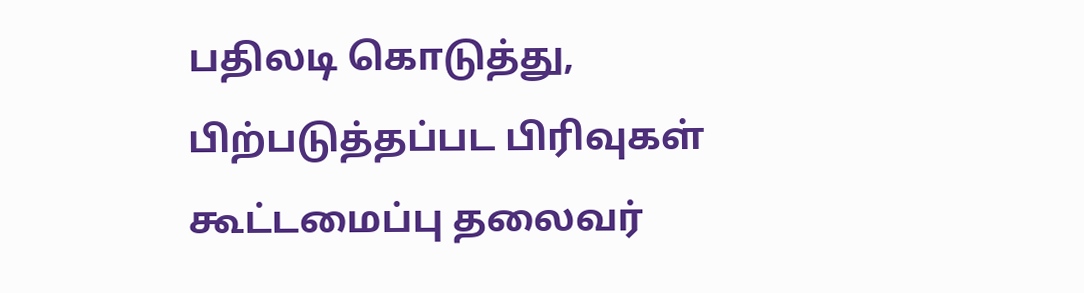பதிலடி கொடுத்து, பிற்படுத்தப்பட பிரிவுகள் கூட்டமைப்பு தலைவர்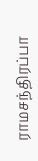ராமசந்திரப்பா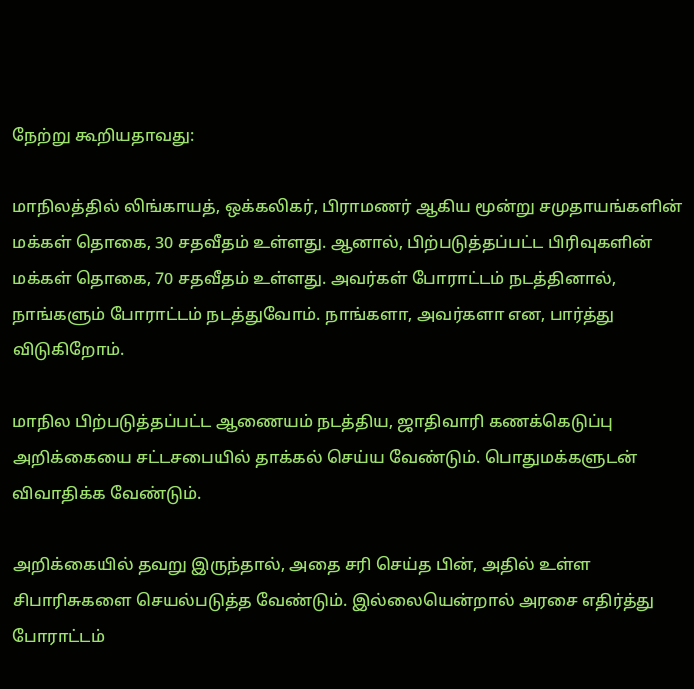நேற்று கூறியதாவது:

மாநிலத்தில் லிங்காயத், ஒக்கலிகர், பிராமணர் ஆகிய மூன்று சமுதாயங்களின் மக்கள் தொகை, 30 சதவீதம் உள்ளது. ஆனால், பிற்படுத்தப்பட்ட பிரிவுகளின் மக்கள் தொகை, 70 சதவீதம் உள்ளது. அவர்கள் போராட்டம் நடத்தினால், நாங்களும் போராட்டம் நடத்துவோம். நாங்களா, அவர்களா என, பார்த்து விடுகிறோம்.

மாநில பிற்படுத்தப்பட்ட ஆணையம் நடத்திய, ஜாதிவாரி கணக்கெடுப்பு அறிக்கையை சட்டசபையில் தாக்கல் செய்ய வேண்டும். பொதுமக்களுடன் விவாதிக்க வேண்டும்.

அறிக்கையில் தவறு இருந்தால், அதை சரி செய்த பின், அதில் உள்ள சிபாரிசுகளை செயல்படுத்த வேண்டும். இல்லையென்றால் அரசை எதிர்த்து போராட்டம்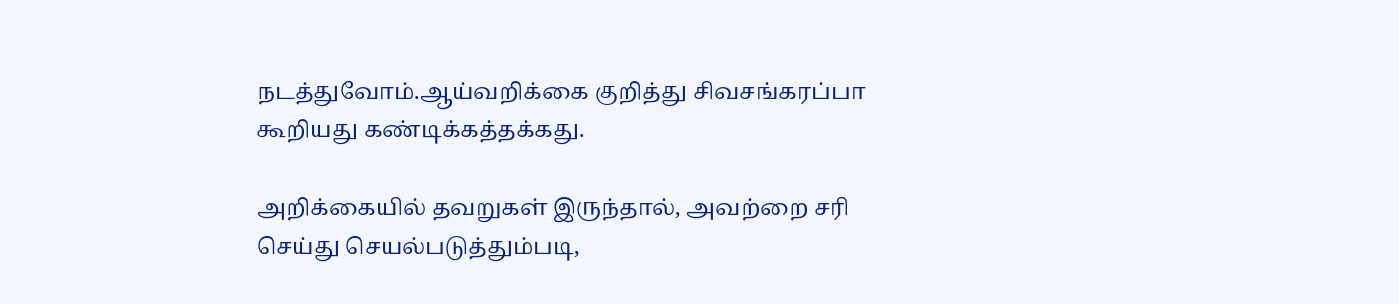நடத்துவோம்.ஆய்வறிக்கை குறித்து சிவசங்கரப்பா கூறியது கண்டிக்கத்தக்கது.

அறிக்கையில் தவறுகள் இருந்தால், அவற்றை சரி செய்து செயல்படுத்தும்படி,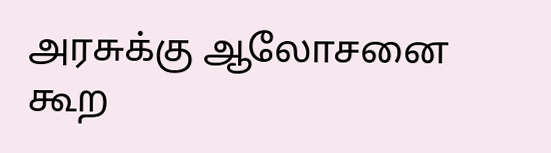அரசுக்கு ஆலோசனை கூற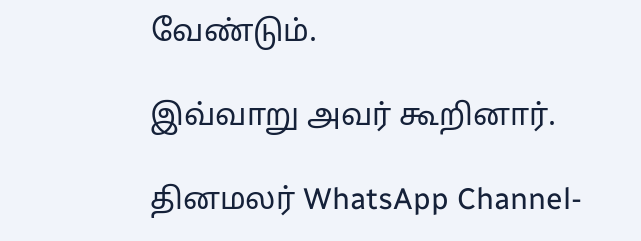வேண்டும்.

இவ்வாறு அவர் கூறினார்.

தினமலர் WhatsApp Channel-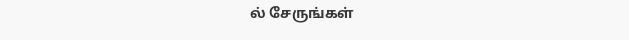ல் சேருங்கள்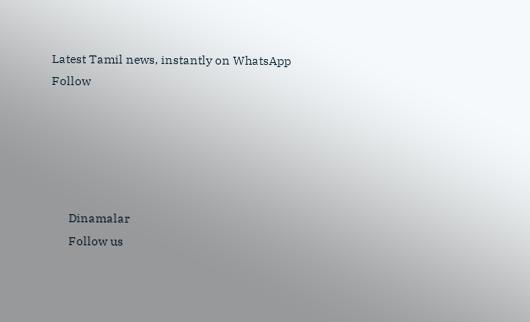Latest Tamil news, instantly on WhatsApp
Follow





      Dinamalar
      Follow us